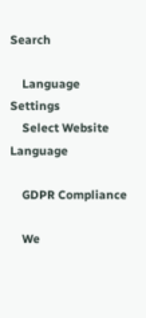Search

    Language Settings
    Select Website Language

    GDPR Compliance

    We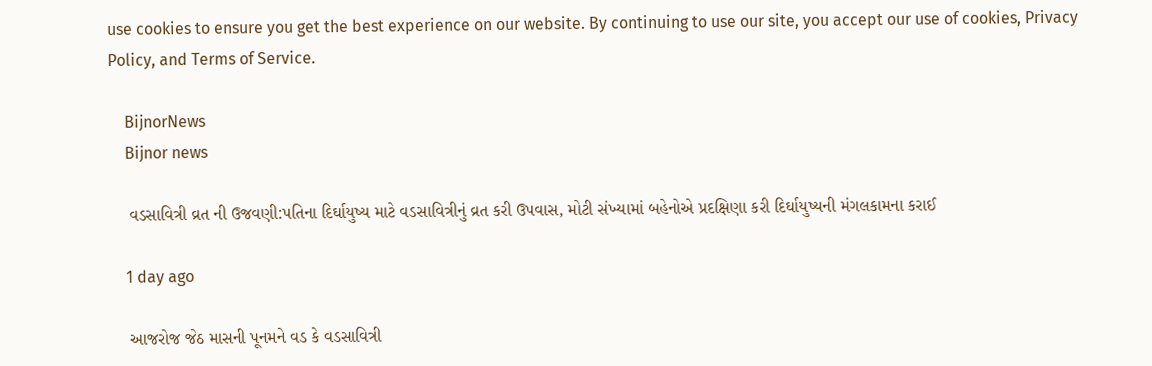use cookies to ensure you get the best experience on our website. By continuing to use our site, you accept our use of cookies, Privacy Policy, and Terms of Service.

    BijnorNews
    Bijnor news

    વડસાવિત્રી વ્રત ની ઉજવણી:પતિના દિર્ઘાયુષ્ય માટે વડસાવિત્રીનું વ્રત કરી ઉપવાસ, મોટી સંખ્યામાં બહેનોએ પ્રદક્ષિણા કરી દિર્ઘાયુષ્યની મંગલકામના કરાઈ

    1 day ago

    આજરોજ જેઠ માસની પૂનમને વડ કે વડસાવિત્રી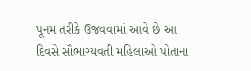પૂનમ તરીકે ઉજવવામાં આવે છે આ દિવસે સૌભાગ્યવતી મહિલાઓ પોતાના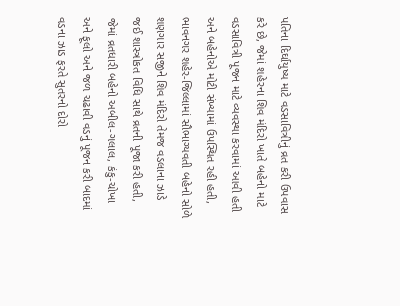પતિના દિર્ઘાયુષ્ય માટે વડસાવિત્રીનું વ્રત કરી ઉપવાસ કરે છે, જેમાં શહેરના શિવ મંદિરો ખાતે બહેનો માટે વડસાવિત્રી પૂજન માટે વ્યવસ્થા કરવામાં આવી હતી અને બહેનોએ મોટી સંખ્યામાં ઉપસ્થિત રહી હતી, ભાવનગર શહેર-જિલ્લામાં સૌભાગ્યવતી બહેનો સોળે શણગાર સજીને શિવ મંદિરો તેમજ વડલાના ઝાડે જઈ શાસ્ત્રોકત વિધિ સાથે વ્રતની પૂજા કરી હતી, જેમાં વ્રતધારી બહેનો અબીલ-ગલાલ, કંકુ-ચોખા અને ફૂલો અને જળ ચઢાવી વડનું પૂજન કરી બાદમાં વડના ઝાડ ફરતે સુતરનો દોરો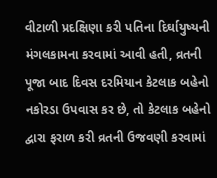વીટાળી પ્રદક્ષિણા કરી પતિના દિર્ઘાયુષ્યની મંગલકામના કરવામાં આવી હતી, વ્રતની પૂજા બાદ દિવસ દરમિયાન કેટલાક બહેનો નકોરડા ઉપવાસ કર છે, તો કેટલાક બહેનો દ્વારા ફરાળ કરી વ્રતની ઉજવણી કરવામાં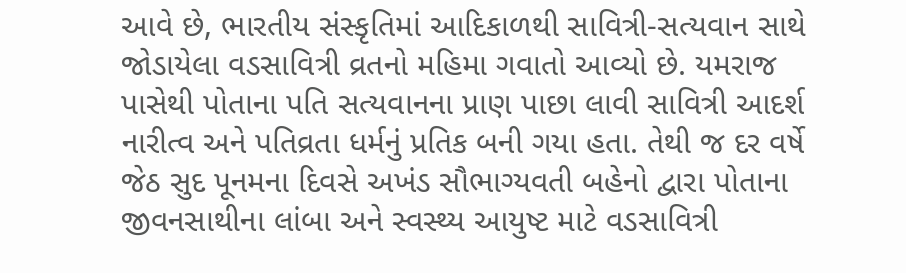આવે છે, ભારતીય સંસ્કૃતિમાં આદિકાળથી સાવિત્રી-સત્યવાન સાથે જોડાયેલા વડસાવિત્રી વ્રતનો મહિમા ગવાતો આવ્યો છે. યમરાજ પાસેથી પોતાના પતિ સત્યવાનના પ્રાણ પાછા લાવી સાવિત્રી આદર્શ નારીત્વ અને પતિવ્રતા ધર્મનું પ્રતિક બની ગયા હતા. તેથી જ દર વર્ષે જેઠ સુદ પૂનમના દિવસે અખંડ સૌભાગ્યવતી બહેનો દ્વારા પોતાના જીવનસાથીના લાંબા અને સ્વસ્થ્ય આયુષ્ટ માટે વડસાવિત્રી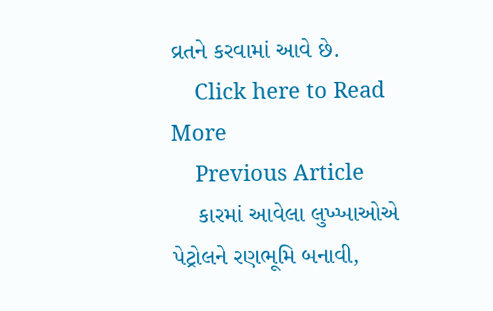વ્રતને કરવામાં આવે છે.
    Click here to Read More
    Previous Article
    કારમાં આવેલા લુખ્ખાઓએ પેટ્રોલને રણભૂમિ બનાવી,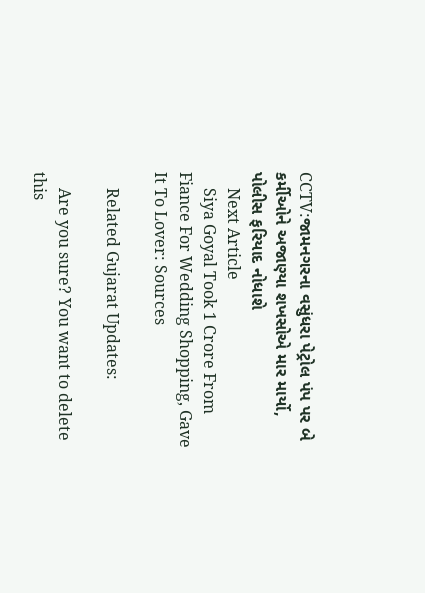CCTV:જામનગરના વસુંધરા પેટ્રોલ પંપ પર બે કર્મીઓને અજાણ્યા શખસોએ માર માર્યો, પોલીસ ફરિયાદ નોધાશે
    Next Article
    Siya Goyal Took 1 Crore From Fiance For Wedding Shopping, Gave It To Lover: Sources

    Related Gujarat Updates:

    Are you sure? You want to delete this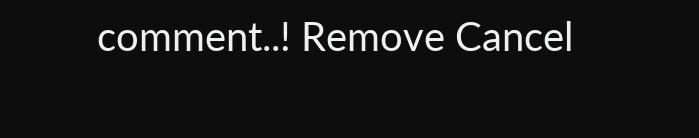comment..! Remove Cancel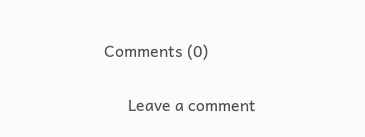Comments (0)

      Leave a comment